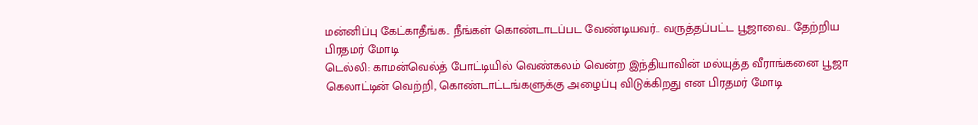மன்னிப்பு கேட்காதீங்க.. நீங்கள் கொண்டாடப்பட வேண்டியவர்.. வருத்தப்பட்ட பூஜாவை.. தேற்றிய பிரதமர் மோடி
டெல்லி: காமன்வெல்த் போட்டியில் வெண்கலம் வென்ற இந்தியாவின் மல்யுத்த வீராங்கனை பூஜா கெலாட்டின் வெற்றி, கொண்டாட்டங்களுக்கு அழைப்பு விடுக்கிறது என பிரதமர் மோடி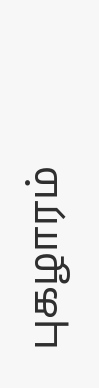புகழாரம்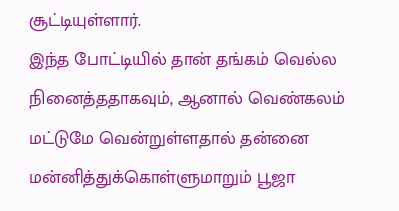சூட்டியுள்ளார்.
இந்த போட்டியில் தான் தங்கம் வெல்ல நினைத்ததாகவும், ஆனால் வெண்கலம் மட்டுமே வென்றுள்ளதால் தன்னை மன்னித்துக்கொள்ளுமாறும் பூஜா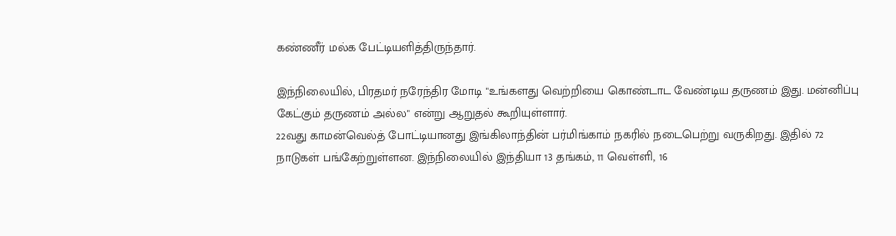கண்ணீர் மல்க பேட்டியளித்திருந்தார்.

இந்நிலையில், பிரதமர் நரேந்திர மோடி "உங்களது வெற்றியை கொண்டாட வேண்டிய தருணம் இது. மன்னிப்பு கேட்கும் தருணம் அல்ல" என்று ஆறுதல் கூறியுள்ளார்.
22வது காமன்வெல்த் போட்டியானது இங்கிலாந்தின் பர்மிங்காம் நகரில் நடைபெற்று வருகிறது. இதில் 72 நாடுகள் பங்கேற்றுள்ளன. இந்நிலையில் இந்தியா 13 தங்கம், 11 வெள்ளி, 16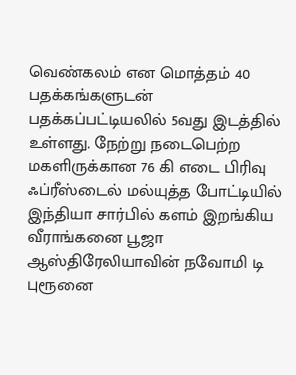வெண்கலம் என மொத்தம் 40 பதக்கங்களுடன் பதக்கப்பட்டியலில் 5வது இடத்தில் உள்ளது. நேற்று நடைபெற்ற மகளிருக்கான 76 கி எடை பிரிவு ஃப்ரீஸ்டைல் மல்யுத்த போட்டியில் இந்தியா சார்பில் களம் இறங்கிய வீராங்கனை பூஜா ஆஸ்திரேலியாவின் நவோமி டி புரூனை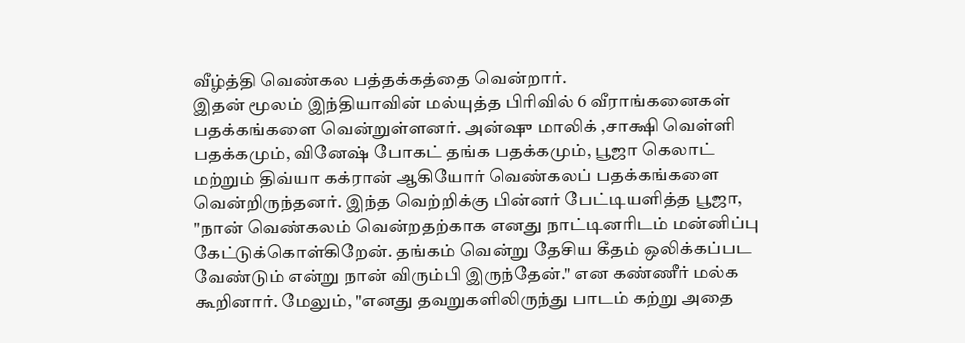வீழ்த்தி வெண்கல பத்தக்கத்தை வென்றார்.
இதன் மூலம் இந்தியாவின் மல்யுத்த பிரிவில் 6 வீராங்கனைகள் பதக்கங்களை வென்றுள்ளனர். அன்ஷு மாலிக் ,சாக்ஷி வெள்ளி பதக்கமும், வினேஷ் போகட் தங்க பதக்கமும், பூஜா கெலாட் மற்றும் திவ்யா கக்ரான் ஆகியோர் வெண்கலப் பதக்கங்களை வென்றிருந்தனர். இந்த வெற்றிக்கு பின்னர் பேட்டியளித்த பூஜா, "நான் வெண்கலம் வென்றதற்காக எனது நாட்டினரிடம் மன்னிப்பு கேட்டுக்கொள்கிறேன். தங்கம் வென்று தேசிய கீதம் ஒலிக்கப்பட வேண்டும் என்று நான் விரும்பி இருந்தேன்." என கண்ணீர் மல்க கூறினார். மேலும், "எனது தவறுகளிலிருந்து பாடம் கற்று அதை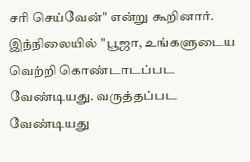சரி செய்வேன்" என்று கூறினார்.
இந்நிலையில் "பூஜா, உங்களுடைய வெற்றி கொண்டாடப்பட வேண்டியது. வருத்தப்பட வேண்டியது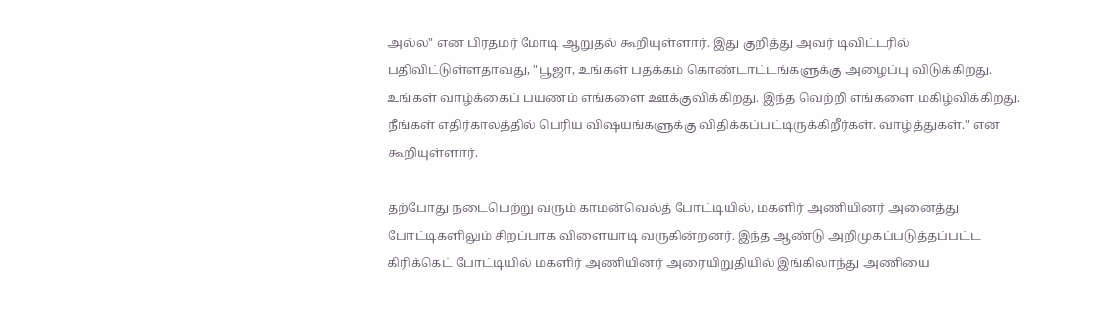அல்ல" என பிரதமர் மோடி ஆறுதல் கூறியுள்ளார். இது குறித்து அவர் டிவிட்டரில் பதிவிட்டுள்ளதாவது, "பூஜா, உங்கள் பதக்கம் கொண்டாட்டங்களுக்கு அழைப்பு விடுக்கிறது. உங்கள் வாழ்க்கைப் பயணம் எங்களை ஊக்குவிக்கிறது. இந்த வெற்றி எங்களை மகிழ்விக்கிறது. நீங்கள் எதிர்காலத்தில் பெரிய விஷயங்களுக்கு விதிக்கப்பட்டிருக்கிறீர்கள். வாழ்த்துகள்." என கூறியுள்ளார்.

தற்போது நடைபெற்று வரும் காமன்வெல்த் போட்டியில், மகளிர் அணியினர் அனைத்து போட்டிகளிலும் சிறப்பாக விளையாடி வருகின்றனர். இந்த ஆண்டு அறிமுகப்படுத்தப்பட்ட கிரிக்கெட் போட்டியில் மகளிர் அணியினர் அரையிறுதியில் இங்கிலாந்து அணியை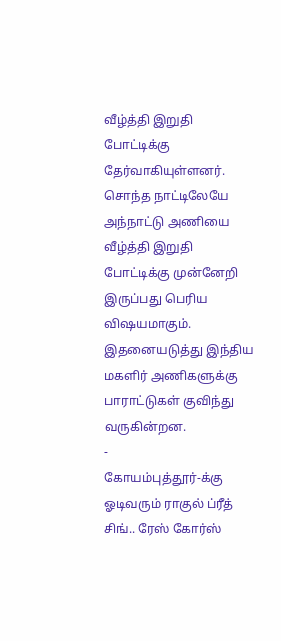வீழ்த்தி இறுதி போட்டிக்கு தேர்வாகியுள்ளனர். சொந்த நாட்டிலேயே அந்நாட்டு அணியை வீழ்த்தி இறுதி போட்டிக்கு முன்னேறி இருப்பது பெரிய விஷயமாகும். இதனையடுத்து இந்திய மகளிர் அணிகளுக்கு பாராட்டுகள் குவிந்து வருகின்றன.
-
கோயம்புத்தூர்-க்கு ஓடிவரும் ராகுல் ப்ரீத் சிங்.. ரேஸ் கோர்ஸ்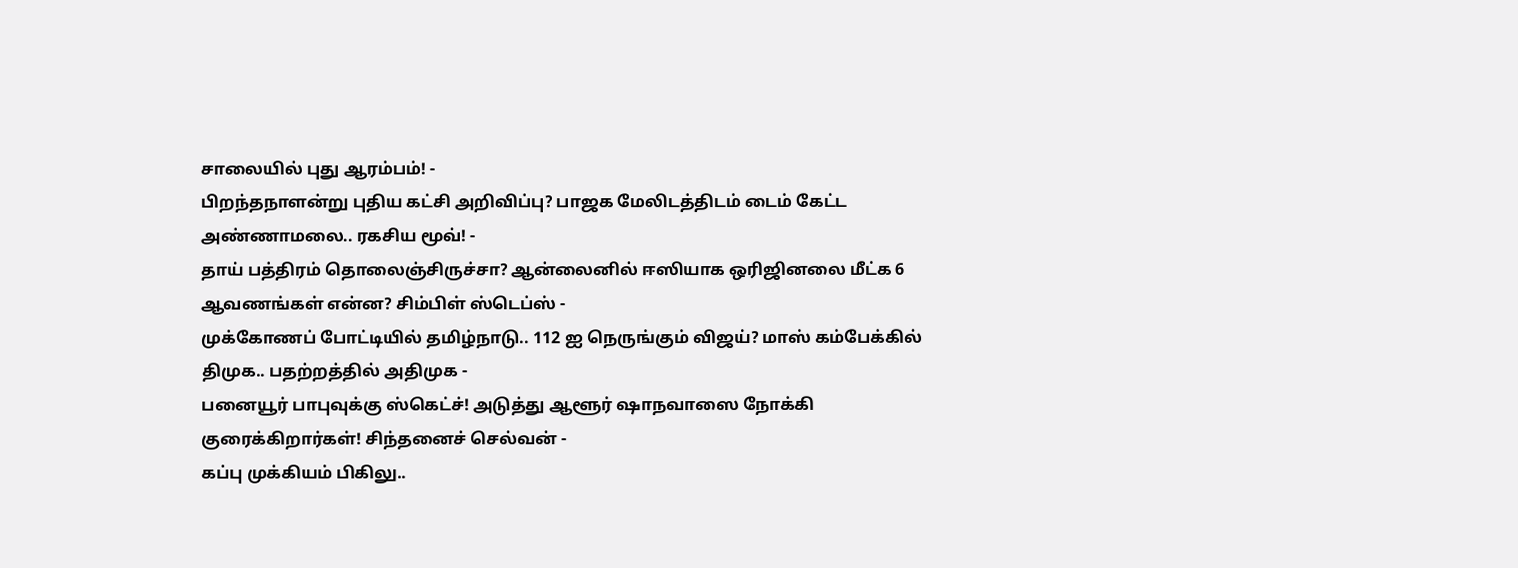சாலையில் புது ஆரம்பம்! -
பிறந்தநாளன்று புதிய கட்சி அறிவிப்பு? பாஜக மேலிடத்திடம் டைம் கேட்ட அண்ணாமலை.. ரகசிய மூவ்! -
தாய் பத்திரம் தொலைஞ்சிருச்சா? ஆன்லைனில் ஈஸியாக ஒரிஜினலை மீட்க 6 ஆவணங்கள் என்ன? சிம்பிள் ஸ்டெப்ஸ் -
முக்கோணப் போட்டியில் தமிழ்நாடு.. 112 ஐ நெருங்கும் விஜய்? மாஸ் கம்பேக்கில் திமுக.. பதற்றத்தில் அதிமுக -
பனையூர் பாபுவுக்கு ஸ்கெட்ச்! அடுத்து ஆளூர் ஷாநவாஸை நோக்கி குரைக்கிறார்கள்! சிந்தனைச் செல்வன் -
கப்பு முக்கியம் பிகிலு..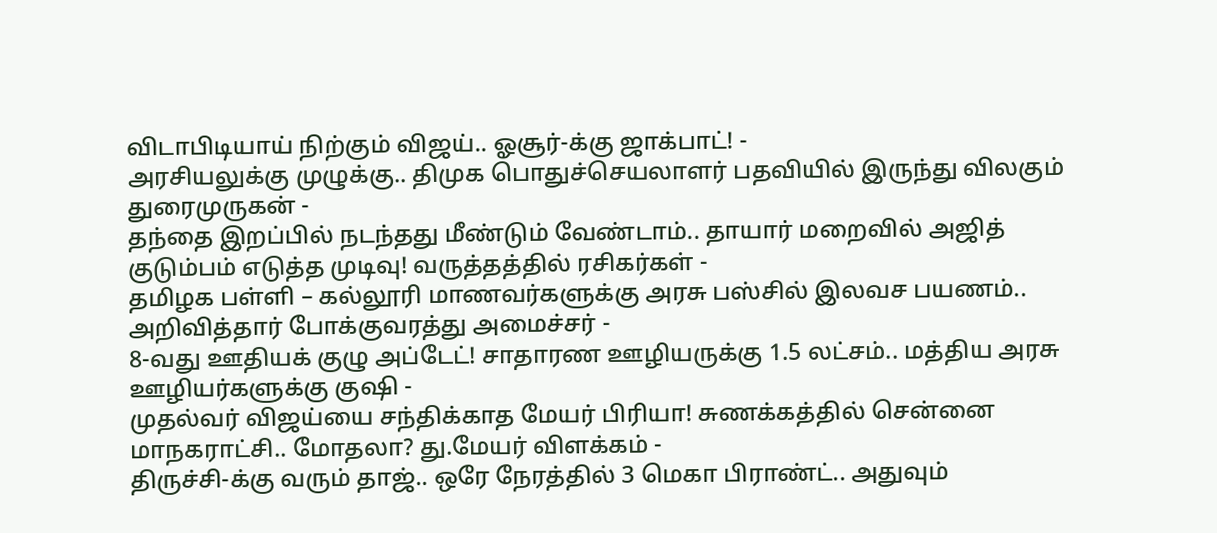விடாபிடியாய் நிற்கும் விஜய்.. ஓசூர்-க்கு ஜாக்பாட்! -
அரசியலுக்கு முழுக்கு.. திமுக பொதுச்செயலாளர் பதவியில் இருந்து விலகும் துரைமுருகன் -
தந்தை இறப்பில் நடந்தது மீண்டும் வேண்டாம்.. தாயார் மறைவில் அஜித் குடும்பம் எடுத்த முடிவு! வருத்தத்தில் ரசிகர்கள் -
தமிழக பள்ளி – கல்லூரி மாணவர்களுக்கு அரசு பஸ்சில் இலவச பயணம்.. அறிவித்தார் போக்குவரத்து அமைச்சர் -
8-வது ஊதியக் குழு அப்டேட்! சாதாரண ஊழியருக்கு 1.5 லட்சம்.. மத்திய அரசு ஊழியர்களுக்கு குஷி -
முதல்வர் விஜய்யை சந்திக்காத மேயர் பிரியா! சுணக்கத்தில் சென்னை மாநகராட்சி.. மோதலா? து.மேயர் விளக்கம் -
திருச்சி-க்கு வரும் தாஜ்.. ஒரே நேரத்தில் 3 மெகா பிராண்ட்.. அதுவும்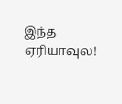இந்த ஏரியாவுல!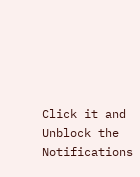Click it and Unblock the Notifications